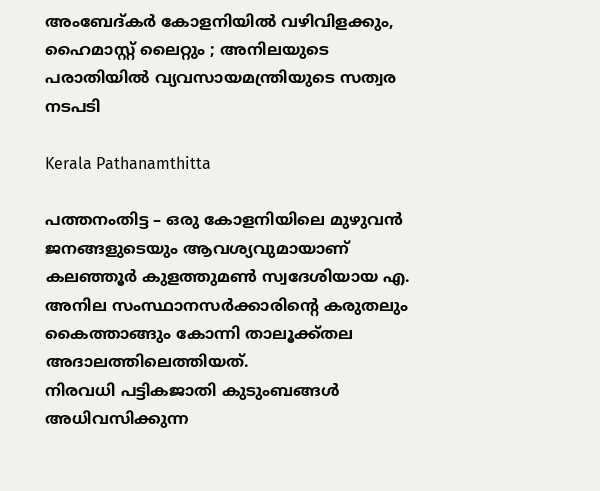അംബേദ്കര്‍ കോളനിയില്‍ വഴിവിളക്കും, ഹൈമാസ്റ്റ് ലൈറ്റും ; അനിലയുടെ പരാതിയില്‍ വ്യവസായമന്ത്രിയുടെ സത്വര നടപടി

Kerala Pathanamthitta

പത്തനംതിട്ട – ഒരു കോളനിയിലെ മുഴുവന്‍ ജനങ്ങളുടെയും ആവശ്യവുമായാണ് കലഞ്ഞൂര്‍ കുളത്തുമണ്‍ സ്വദേശിയായ എ. അനില സംസ്ഥാനസര്‍ക്കാരിന്റെ കരുതലും കൈത്താങ്ങും കോന്നി താലൂക്ക്തല അദാലത്തിലെത്തിയത്.
നിരവധി പട്ടികജാതി കുടുംബങ്ങള്‍ അധിവസിക്കുന്ന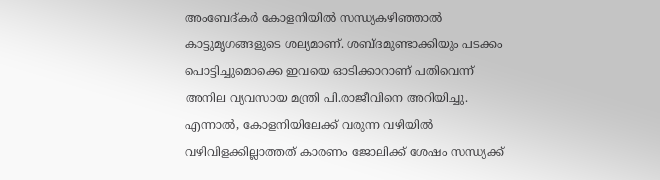അംബേദ്കര്‍ കോളനിയില്‍ സന്ധ്യകഴിഞ്ഞാല്‍ കാട്ടുമൃഗങ്ങളുടെ ശല്യമാണ്. ശബ്ദമുണ്ടാക്കിയും പടക്കം പൊട്ടിച്ചുമൊക്കെ ഇവയെ ഓടിക്കാറാണ് പതിവെന്ന് അനില വ്യവസായ മന്ത്രി പി.രാജീവിനെ അറിയിച്ചു. എന്നാല്‍, കോളനിയിലേക്ക് വരുന്ന വഴിയില്‍ വഴിവിളക്കില്ലാത്തത് കാരണം ജോലിക്ക് ശേഷം സന്ധ്യക്ക്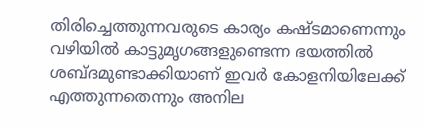തിരിച്ചെത്തുന്നവരുടെ കാര്യം കഷ്ടമാണെന്നും വഴിയില്‍ കാട്ടുമൃഗങ്ങളുണ്ടെന്ന ഭയത്തില്‍ ശബ്ദമുണ്ടാക്കിയാണ് ഇവര്‍ കോളനിയിലേക്ക് എത്തുന്നതെന്നും അനില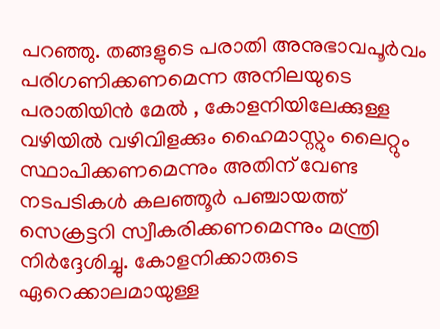പറഞ്ഞു. തങ്ങളുടെ പരാതി അനുഭാവപൂര്‍വം പരിഗണിക്കണമെന്ന അനിലയുടെ പരാതിയിന്‍ മേല്‍ , കോളനിയിലേക്കുള്ള വഴിയില്‍ വഴിവിളക്കും ഹൈമാസ്റ്റും ലൈറ്റും സ്ഥാപിക്കണമെന്നും അതിന് വേണ്ട നടപടികള്‍ കലഞ്ഞൂര്‍ പഞ്ചായത്ത് സെക്രട്ടറി സ്വീകരിക്കണമെന്നും മന്ത്രി നിര്‍ദ്ദേശിച്ചു. കോളനിക്കാരുടെ ഏറെക്കാലമായുള്ള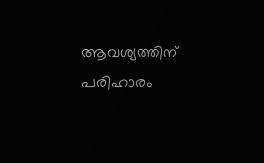ആവശ്യത്തിന് പരിഹാരം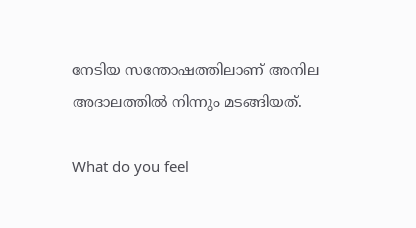നേടിയ സന്തോഷത്തിലാണ് അനില അദാലത്തില്‍ നിന്നും മടങ്ങിയത്.

What do you feel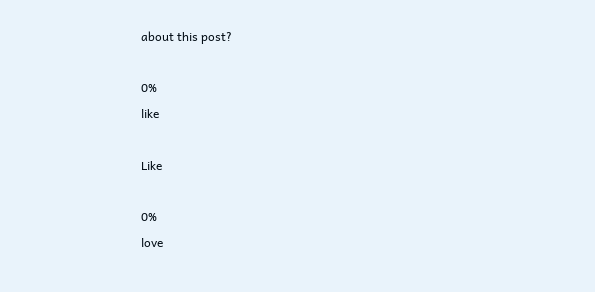about this post?

0%
like

Like

0%
love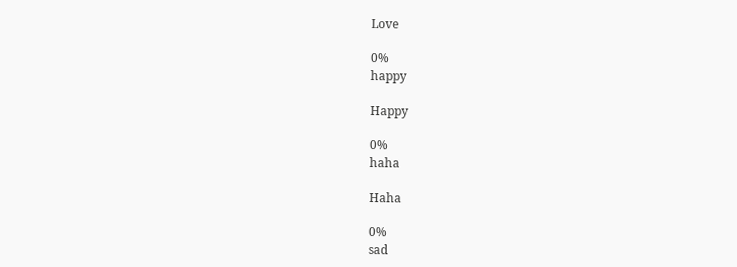Love

0%
happy

Happy

0%
haha

Haha

0%
sad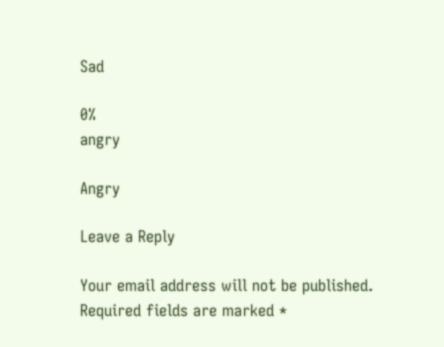Sad

0%
angry

Angry

Leave a Reply

Your email address will not be published. Required fields are marked *